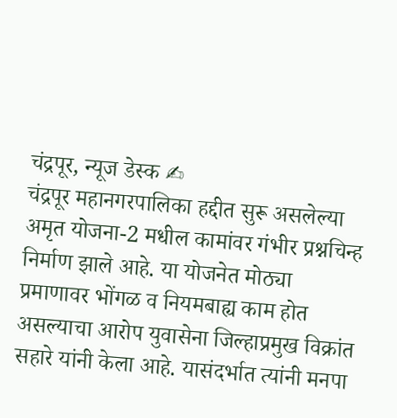चंद्रपूर, न्यूज डेस्क ✍
चंद्रपूर महानगरपालिका हद्दीत सुरू असलेल्या अमृत योजना-2 मधील कामांवर गंभीर प्रश्नचिन्ह निर्माण झाले आहे. या योजनेत मोठ्या प्रमाणावर भोंगळ व नियमबाह्य काम होत असल्याचा आरोप युवासेना जिल्हाप्रमुख विक्रांत सहारे यांनी केला आहे. यासंदर्भात त्यांनी मनपा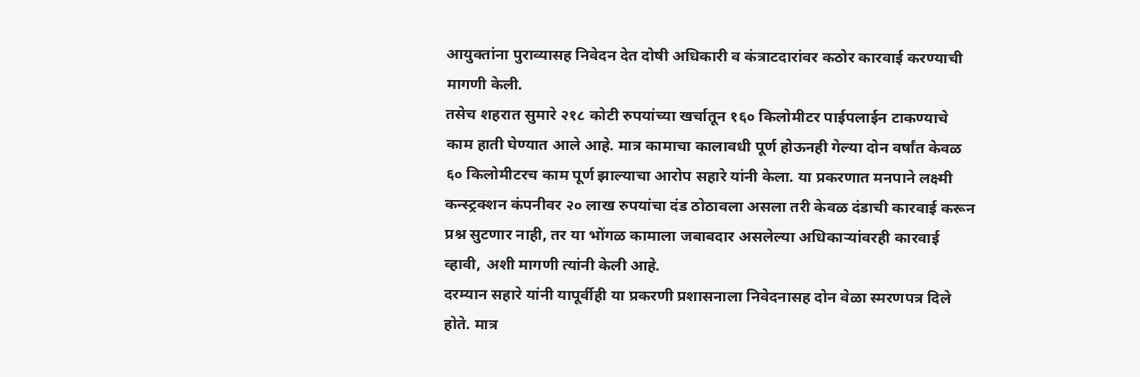आयुक्तांना पुराव्यासह निवेदन देत दोषी अधिकारी व कंत्राटदारांवर कठोर कारवाई करण्याची मागणी केली.
तसेच शहरात सुमारे २१८ कोटी रुपयांच्या खर्चातून १६० किलोमीटर पाईपलाईन टाकण्याचे काम हाती घेण्यात आले आहे. मात्र कामाचा कालावधी पूर्ण होऊनही गेल्या दोन वर्षांत केवळ ६० किलोमीटरच काम पूर्ण झाल्याचा आरोप सहारे यांनी केला. या प्रकरणात मनपाने लक्ष्मी कन्स्ट्रक्शन कंपनीवर २० लाख रुपयांचा दंड ठोठावला असला तरी केवळ दंडाची कारवाई करून प्रश्न सुटणार नाही, तर या भोंगळ कामाला जबाबदार असलेल्या अधिकाऱ्यांवरही कारवाई व्हावी, अशी मागणी त्यांनी केली आहे.
दरम्यान सहारे यांनी यापूर्वीही या प्रकरणी प्रशासनाला निवेदनासह दोन वेळा स्मरणपत्र दिले होते. मात्र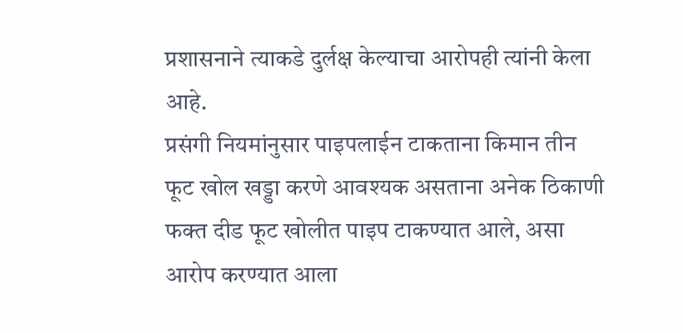प्रशासनाने त्याकडे दुर्लक्ष केल्याचा आरोपही त्यांनी केला आहे.
प्रसंगी नियमांनुसार पाइपलाईन टाकताना किमान तीन फूट खोल खड्डा करणे आवश्यक असताना अनेक ठिकाणी फक्त दीड फूट खोलीत पाइप टाकण्यात आले, असा आरोप करण्यात आला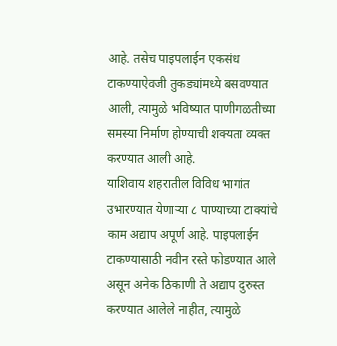आहे. तसेच पाइपलाईन एकसंध टाकण्याऐवजी तुकड्यांमध्ये बसवण्यात आली, त्यामुळे भविष्यात पाणीगळतीच्या समस्या निर्माण होण्याची शक्यता व्यक्त करण्यात आली आहे.
याशिवाय शहरातील विविध भागांत उभारण्यात येणाऱ्या ८ पाण्याच्या टाक्यांचे काम अद्याप अपूर्ण आहे. पाइपलाईन टाकण्यासाठी नवीन रस्ते फोडण्यात आले असून अनेक ठिकाणी ते अद्याप दुरुस्त करण्यात आलेले नाहीत, त्यामुळे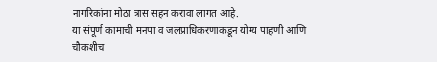नागरिकांना मोठा त्रास सहन करावा लागत आहे.
या संपूर्ण कामाची मनपा व जलप्राधिकरणाकडून योग्य पाहणी आणि चौकशीच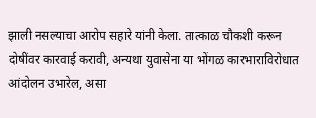झाली नसल्याचा आरोप सहारे यांनी केला. तात्काळ चौकशी करून दोषींवर कारवाई करावी, अन्यथा युवासेना या भोंगळ कारभाराविरोधात आंदोलन उभारेल, असा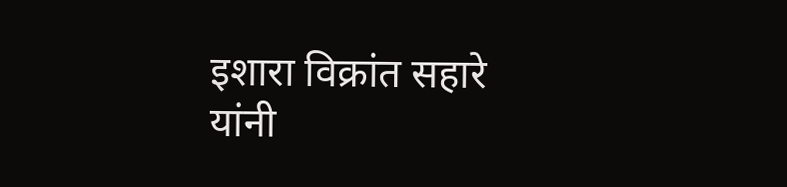इशारा विक्रांत सहारे यांनी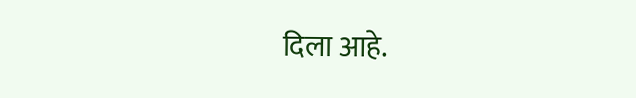दिला आहे.